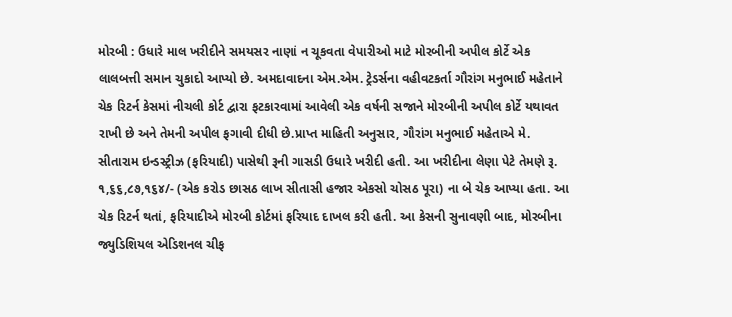મોરબી : ઉધારે માલ ખરીદીને સમયસર નાણાં ન ચૂકવતા વેપારીઓ માટે મોરબીની અપીલ કોર્ટે એક લાલબત્તી સમાન ચુકાદો આપ્યો છે. અમદાવાદના એમ.એમ. ટ્રેડર્સના વહીવટકર્તા ગૌરાંગ મનુભાઈ મહેતાને ચેક રિટર્ન કેસમાં નીચલી કોર્ટ દ્વારા ફટકારવામાં આવેલી એક વર્ષની સજાને મોરબીની અપીલ કોર્ટે યથાવત રાખી છે અને તેમની અપીલ ફગાવી દીધી છે.પ્રાપ્ત માહિતી અનુસાર, ગૌરાંગ મનુભાઈ મહેતાએ મે. સીતારામ ઇન્ડસ્ટ્રીઝ (ફરિયાદી) પાસેથી રૂની ગાસડી ઉધારે ખરીદી હતી. આ ખરીદીના લેણા પેટે તેમણે રૂ. ૧,૬૬,૮૭,૧૬૪/- (એક કરોડ છાસઠ લાખ સીતાસી હજાર એકસો ચોસઠ પૂરા) ના બે ચેક આપ્યા હતા. આ ચેક રિટર્ન થતાં, ફરિયાદીએ મોરબી કોર્ટમાં ફરિયાદ દાખલ કરી હતી. આ કેસની સુનાવણી બાદ, મોરબીના જ્યુડિશિયલ એડિશનલ ચીફ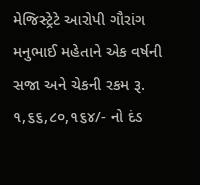મેજિસ્ટ્રેટે આરોપી ગૌરાંગ મનુભાઈ મહેતાને એક વર્ષની સજા અને ચેકની રકમ રૂ. ૧,૬૬,૮૦,૧૬૪/- નો દંડ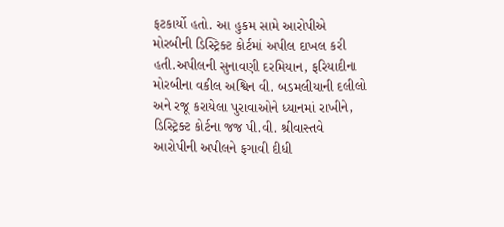ફટકાર્યો હતો. આ હુકમ સામે આરોપીએ મોરબીની ડિસ્ટ્રિક્ટ કોર્ટમાં અપીલ દાખલ કરી હતી.અપીલની સુનાવણી દરમિયાન, ફરિયાદીના મોરબીના વકીલ અશ્વિન વી. બડમલીયાની દલીલો અને રજૂ કરાયેલા પુરાવાઓને ધ્યાનમાં રાખીને, ડિસ્ટ્રિક્ટ કોર્ટના જજ પી.વી. શ્રીવાસ્તવે આરોપીની અપીલને ફગાવી દીધી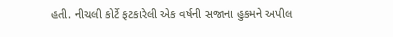હતી. નીચલી કોર્ટે ફટકારેલી એક વર્ષની સજાના હુકમને અપીલ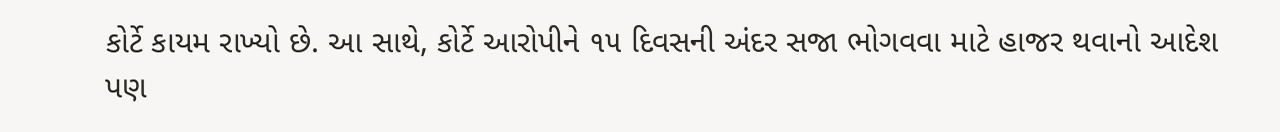કોર્ટે કાયમ રાખ્યો છે. આ સાથે, કોર્ટે આરોપીને ૧૫ દિવસની અંદર સજા ભોગવવા માટે હાજર થવાનો આદેશ પણ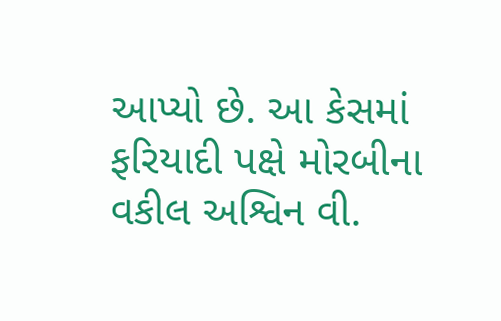આપ્યો છે. આ કેસમાં ફરિયાદી પક્ષે મોરબીના વકીલ અશ્વિન વી.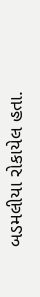બડમલીયા રોકાયેલ હતા.